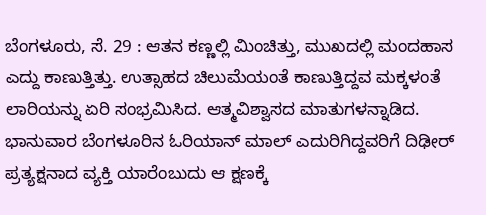ಬೆಂಗಳೂರು, ಸೆ. 29 : ಆತನ ಕಣ್ಣಲ್ಲಿ ಮಿಂಚಿತ್ತು, ಮುಖದಲ್ಲಿ ಮಂದಹಾಸ ಎದ್ದು ಕಾಣುತ್ತಿತ್ತು. ಉತ್ಸಾಹದ ಚಿಲುಮೆಯಂತೆ ಕಾಣುತ್ತಿದ್ದವ ಮಕ್ಕಳಂತೆ ಲಾರಿಯನ್ನು ಏರಿ ಸಂಭ್ರಮಿಸಿದ. ಆತ್ಮವಿಶ್ವಾಸದ ಮಾತುಗಳನ್ನಾಡಿದ.
ಭಾನುವಾರ ಬೆಂಗಳೂರಿನ ಓರಿಯಾನ್ ಮಾಲ್ ಎದುರಿಗಿದ್ದವರಿಗೆ ದಿಢೀರ್ ಪ್ರತ್ಯಕ್ಷನಾದ ವ್ಯಕ್ತಿ ಯಾರೆಂಬುದು ಆ ಕ್ಷಣಕ್ಕೆ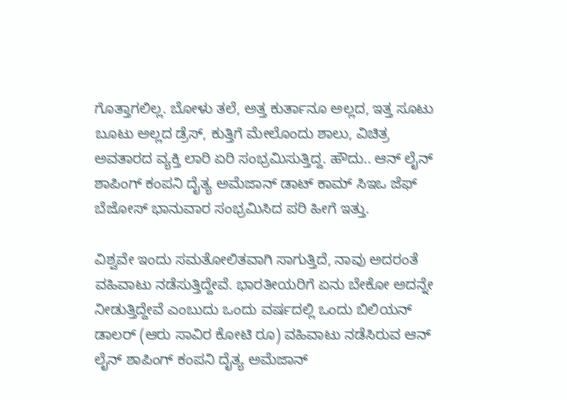ಗೊತ್ತಾಗಲಿಲ್ಲ. ಬೋಳು ತಲೆ, ಅತ್ತ ಕುರ್ತಾನೂ ಅಲ್ಲದ, ಇತ್ತ ಸೂಟು ಬೂಟು ಅಲ್ಲದ ಡ್ರೆಸ್, ಕುತ್ತಿಗೆ ಮೇಲೊಂದು ಶಾಲು, ವಿಚಿತ್ರ ಅವತಾರದ ವ್ಯಕ್ತಿ ಲಾರಿ ಏರಿ ಸಂಭ್ರಮಿಸುತ್ತಿದ್ದ. ಹೌದು.. ಆನ್ ಲೈನ್ ಶಾಪಿಂಗ್ ಕಂಪನಿ ದೈತ್ಯ ಅಮೆಜಾನ್ ಡಾಟ್ ಕಾಮ್ ಸಿಇಒ ಜೆಫ್ ಬೆಜೋಸ್ ಭಾನುವಾರ ಸಂಭ್ರಮಿಸಿದ ಪರಿ ಹೀಗೆ ಇತ್ತು.

ವಿಶ್ವವೇ ಇಂದು ಸಮತೋಲಿತವಾಗಿ ಸಾಗುತ್ತಿದೆ, ನಾವು ಅದರಂತೆ ವಹಿವಾಟು ನಡೆಸುತ್ತಿದ್ದೇವೆ. ಭಾರತೀಯರಿಗೆ ಏನು ಬೇಕೋ ಅದನ್ನೇ ನೀಡುತ್ತಿದ್ದೇವೆ ಎಂಬುದು ಒಂದು ವರ್ಷದಲ್ಲಿ ಒಂದು ಬಿಲಿಯನ್ ಡಾಲರ್ (ಆರು ಸಾವಿರ ಕೋಟಿ ರೂ) ವಹಿವಾಟು ನಡೆಸಿರುವ ಆನ್ ಲೈನ್ ಶಾಪಿಂಗ್ ಕಂಪನಿ ದೈತ್ಯ ಅಮೆಜಾನ್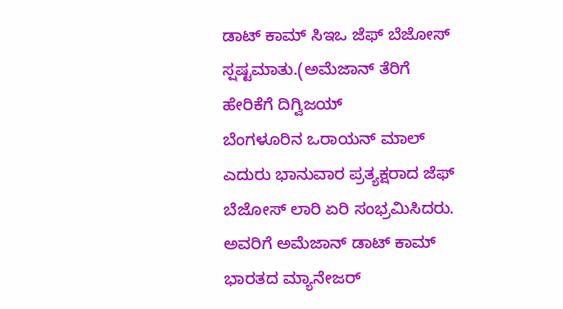ಡಾಟ್ ಕಾಮ್ ಸಿಇಒ ಜೆಫ್ ಬೆಜೋಸ್ ಸ್ಷಷ್ಟಮಾತು.(ಅಮೆಜಾನ್ ತೆರಿಗೆ ಹೇರಿಕೆಗೆ ದಿಗ್ವಿಜಯ್
ಬೆಂಗಳೂರಿನ ಒರಾಯನ್ ಮಾಲ್ ಎದುರು ಭಾನುವಾರ ಪ್ರತ್ಯಕ್ಷರಾದ ಜೆಫ್ ಬೆಜೋಸ್ ಲಾರಿ ಏರಿ ಸಂಭ್ರಮಿಸಿದರು. ಅವರಿಗೆ ಅಮೆಜಾನ್ ಡಾಟ್ ಕಾಮ್ ಭಾರತದ ಮ್ಯಾನೇಜರ್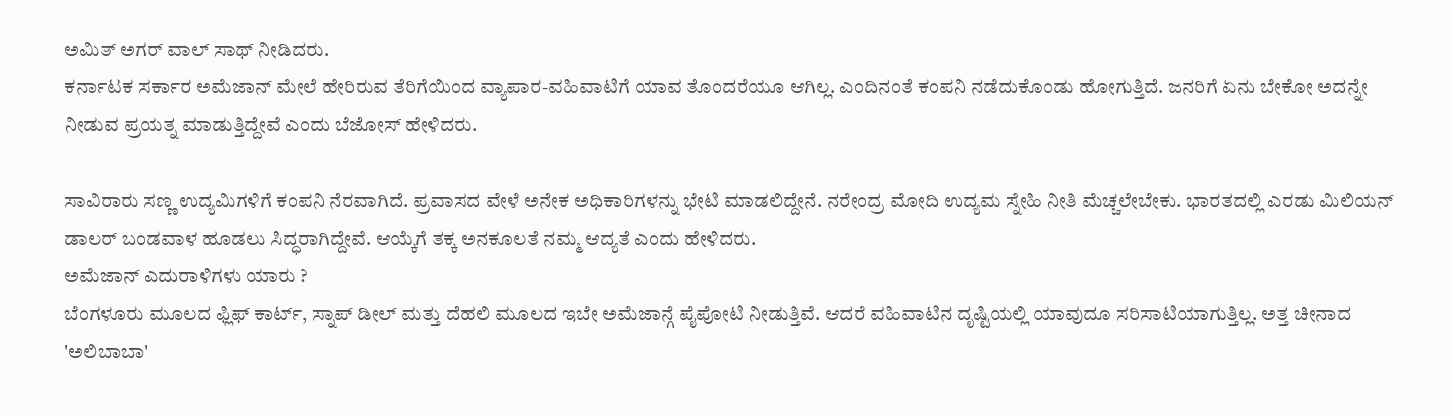ಅಮಿತ್ ಅಗರ್ ವಾಲ್ ಸಾಥ್ ನೀಡಿದರು.
ಕರ್ನಾಟಕ ಸರ್ಕಾರ ಅಮೆಜಾನ್ ಮೇಲೆ ಹೇರಿರುವ ತೆರಿಗೆಯಿಂದ ವ್ಯಾಪಾರ-ವಹಿವಾಟಿಗೆ ಯಾವ ತೊಂದರೆಯೂ ಆಗಿಲ್ಲ. ಎಂದಿನಂತೆ ಕಂಪನಿ ನಡೆದುಕೊಂಡು ಹೋಗುತ್ತಿದೆ. ಜನರಿಗೆ ಏನು ಬೇಕೋ ಅದನ್ನೇ ನೀಡುವ ಪ್ರಯತ್ನ ಮಾಡುತ್ತಿದ್ದೇವೆ ಎಂದು ಬೆಜೋಸ್ ಹೇಳಿದರು.

ಸಾವಿರಾರು ಸಣ್ಣ ಉದ್ಯಮಿಗಳಿಗೆ ಕಂಪನಿ ನೆರವಾಗಿದೆ. ಪ್ರವಾಸದ ವೇಳೆ ಅನೇಕ ಅಧಿಕಾರಿಗಳನ್ನು ಭೇಟಿ ಮಾಡಲಿದ್ದೇನೆ. ನರೇಂದ್ರ ಮೋದಿ ಉದ್ಯಮ ಸ್ನೇಹಿ ನೀತಿ ಮೆಚ್ಚಲೇಬೇಕು. ಭಾರತದಲ್ಲಿ ಎರಡು ಮಿಲಿಯನ್ ಡಾಲರ್ ಬಂಡವಾಳ ಹೂಡಲು ಸಿದ್ಧರಾಗಿದ್ದೇವೆ. ಆಯ್ಕೆಗೆ ತಕ್ಕ ಅನಕೂಲತೆ ನಮ್ಮ ಆದ್ಯತೆ ಎಂದು ಹೇಳಿದರು.
ಅಮೆಜಾನ್ ಎದುರಾಳಿಗಳು ಯಾರು ?
ಬೆಂಗಳೂರು ಮೂಲದ ಫ್ಲಿಫ್ ಕಾರ್ಟ್, ಸ್ನಾಪ್ ಡೀಲ್ ಮತ್ತು ದೆಹಲಿ ಮೂಲದ ಇಬೇ ಅಮೆಜಾನ್ಗೆ ಪೈಪೋಟಿ ನೀಡುತ್ತಿವೆ. ಆದರೆ ವಹಿವಾಟಿನ ದೃಷ್ಟಿಯಲ್ಲಿ ಯಾವುದೂ ಸರಿಸಾಟಿಯಾಗುತ್ತಿಲ್ಲ. ಅತ್ತ ಚೀನಾದ 'ಅಲಿಬಾಬಾ'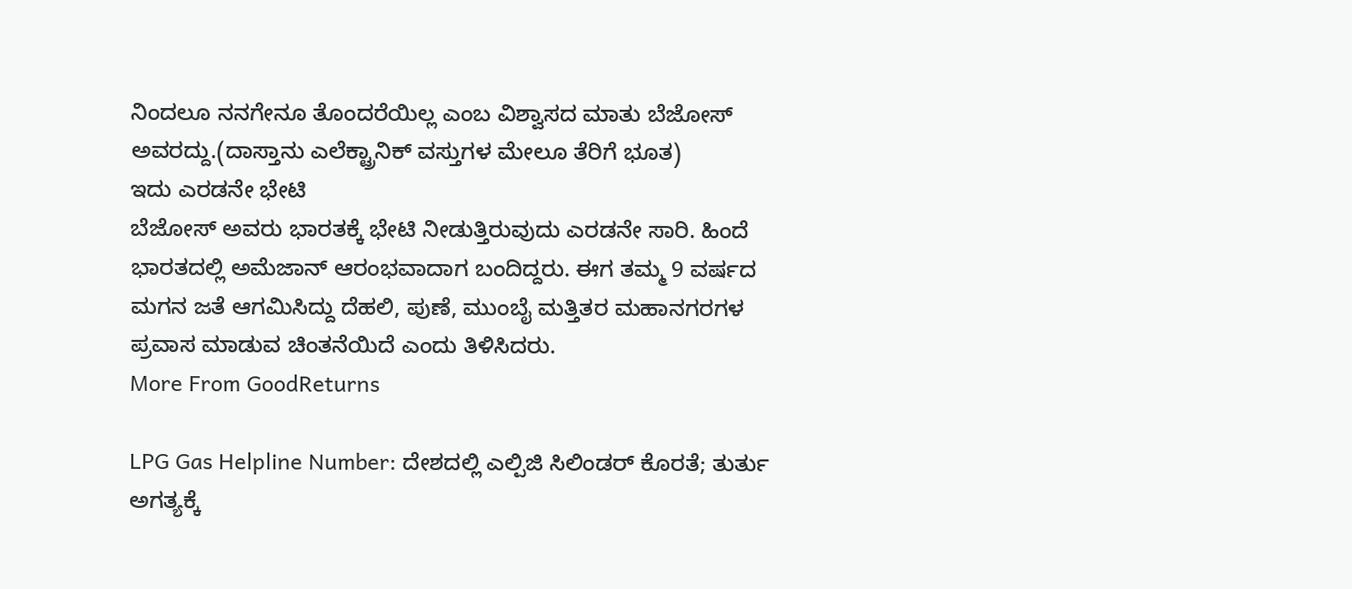ನಿಂದಲೂ ನನಗೇನೂ ತೊಂದರೆಯಿಲ್ಲ ಎಂಬ ವಿಶ್ವಾಸದ ಮಾತು ಬೆಜೋಸ್ ಅವರದ್ದು.(ದಾಸ್ತಾನು ಎಲೆಕ್ಟ್ರಾನಿಕ್ ವಸ್ತುಗಳ ಮೇಲೂ ತೆರಿಗೆ ಭೂತ)
ಇದು ಎರಡನೇ ಭೇಟಿ
ಬೆಜೋಸ್ ಅವರು ಭಾರತಕ್ಕೆ ಭೇಟಿ ನೀಡುತ್ತಿರುವುದು ಎರಡನೇ ಸಾರಿ. ಹಿಂದೆ ಭಾರತದಲ್ಲಿ ಅಮೆಜಾನ್ ಆರಂಭವಾದಾಗ ಬಂದಿದ್ದರು. ಈಗ ತಮ್ಮ 9 ವರ್ಷದ ಮಗನ ಜತೆ ಆಗಮಿಸಿದ್ದು ದೆಹಲಿ, ಪುಣೆ, ಮುಂಬೈ ಮತ್ತಿತರ ಮಹಾನಗರಗಳ ಪ್ರವಾಸ ಮಾಡುವ ಚಿಂತನೆಯಿದೆ ಎಂದು ತಿಳಿಸಿದರು.
More From GoodReturns

LPG Gas Helpline Number: ದೇಶದಲ್ಲಿ ಎಲ್ಪಿಜಿ ಸಿಲಿಂಡರ್ ಕೊರತೆ; ತುರ್ತು ಅಗತ್ಯಕ್ಕೆ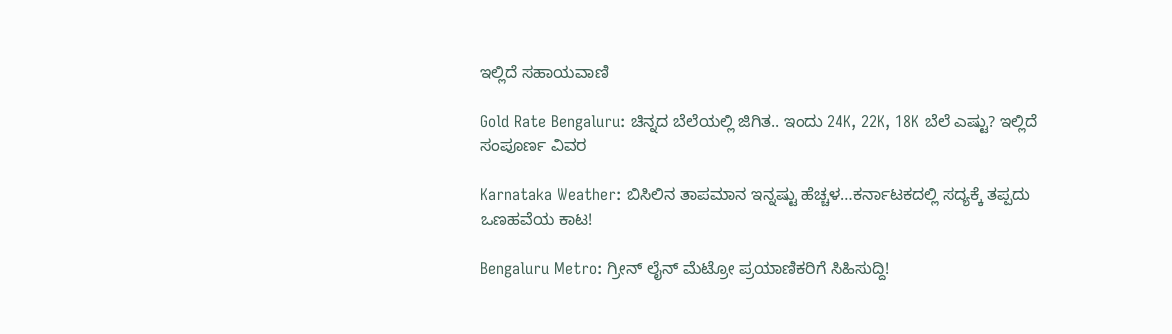ಇಲ್ಲಿದೆ ಸಹಾಯವಾಣಿ

Gold Rate Bengaluru: ಚಿನ್ನದ ಬೆಲೆಯಲ್ಲಿ ಜಿಗಿತ.. ಇಂದು 24K, 22K, 18K ಬೆಲೆ ಎಷ್ಟು? ಇಲ್ಲಿದೆ ಸಂಪೂರ್ಣ ವಿವರ

Karnataka Weather: ಬಿಸಿಲಿನ ತಾಪಮಾನ ಇನ್ನಷ್ಟು ಹೆಚ್ಚಳ…ಕರ್ನಾಟಕದಲ್ಲಿ ಸದ್ಯಕ್ಕೆ ತಪ್ಪದು ಒಣಹವೆಯ ಕಾಟ!

Bengaluru Metro: ಗ್ರೀನ್ ಲೈನ್ ಮೆಟ್ರೋ ಪ್ರಯಾಣಿಕರಿಗೆ ಸಿಹಿಸುದ್ದಿ!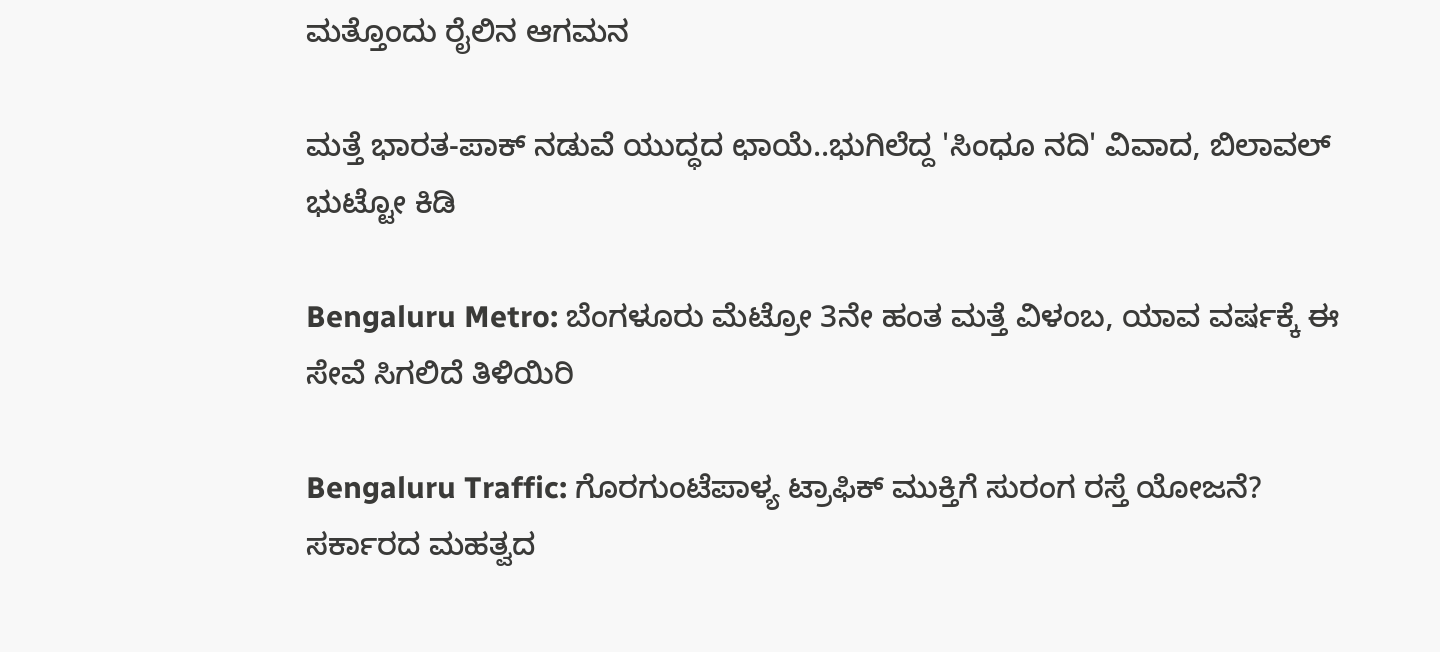ಮತ್ತೊಂದು ರೈಲಿನ ಆಗಮನ

ಮತ್ತೆ ಭಾರತ-ಪಾಕ್ ನಡುವೆ ಯುದ್ಧದ ಛಾಯೆ..ಭುಗಿಲೆದ್ದ 'ಸಿಂಧೂ ನದಿ' ವಿವಾದ, ಬಿಲಾವಲ್ ಭುಟ್ಟೋ ಕಿಡಿ

Bengaluru Metro: ಬೆಂಗಳೂರು ಮೆಟ್ರೋ 3ನೇ ಹಂತ ಮತ್ತೆ ವಿಳಂಬ, ಯಾವ ವರ್ಷಕ್ಕೆ ಈ ಸೇವೆ ಸಿಗಲಿದೆ ತಿಳಿಯಿರಿ

Bengaluru Traffic: ಗೊರಗುಂಟೆಪಾಳ್ಯ ಟ್ರಾಫಿಕ್ ಮುಕ್ತಿಗೆ ಸುರಂಗ ರಸ್ತೆ ಯೋಜನೆ? ಸರ್ಕಾರದ ಮಹತ್ವದ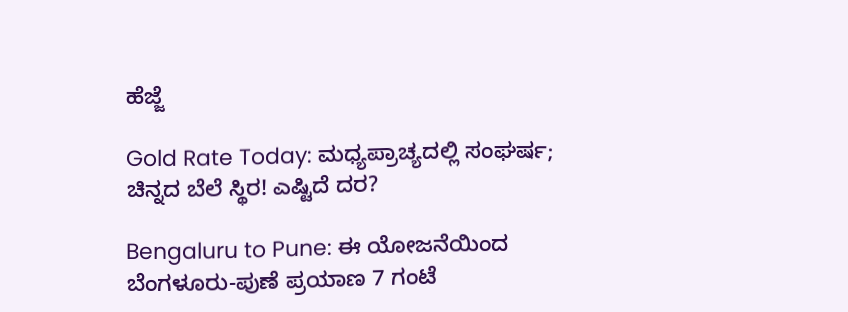ಹೆಜ್ಜೆ

Gold Rate Today: ಮಧ್ಯಪ್ರಾಚ್ಯದಲ್ಲಿ ಸಂಘರ್ಷ; ಚಿನ್ನದ ಬೆಲೆ ಸ್ಥಿರ! ಎಷ್ಟಿದೆ ದರ?

Bengaluru to Pune: ಈ ಯೋಜನೆಯಿಂದ ಬೆಂಗಳೂರು-ಪುಣೆ ಪ್ರಯಾಣ 7 ಗಂಟೆ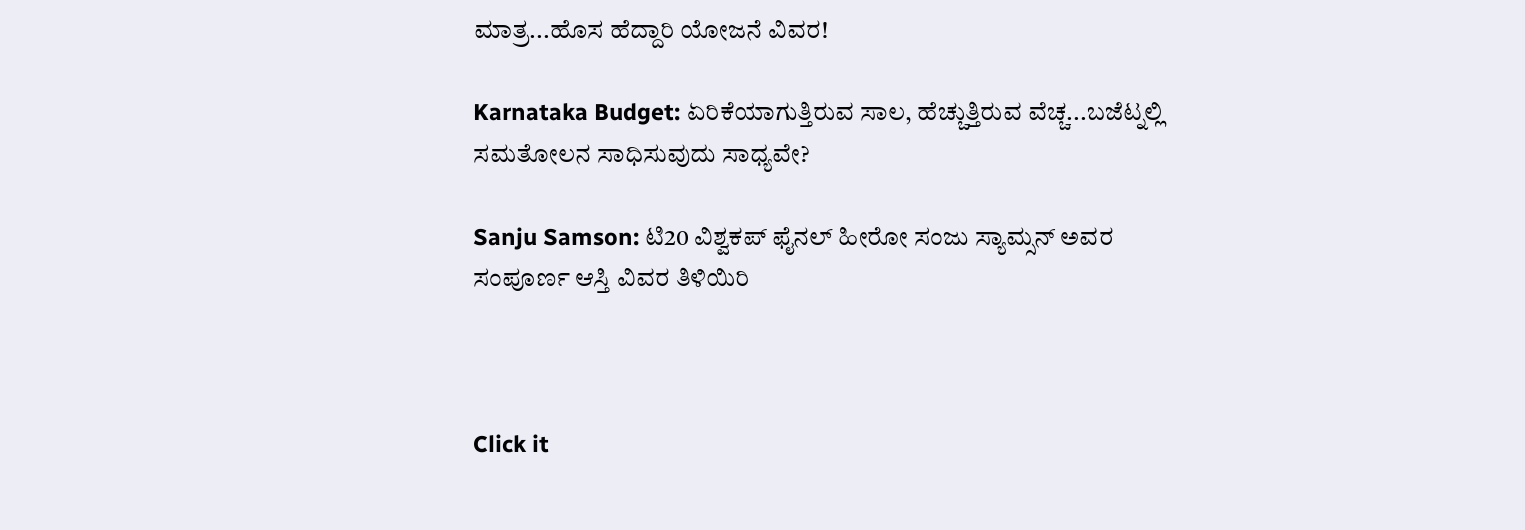ಮಾತ್ರ...ಹೊಸ ಹೆದ್ದಾರಿ ಯೋಜನೆ ವಿವರ!

Karnataka Budget: ಏರಿಕೆಯಾಗುತ್ತಿರುವ ಸಾಲ, ಹೆಚ್ಚುತ್ತಿರುವ ವೆಚ್ಚ...ಬಜೆಟ್ನಲ್ಲಿ ಸಮತೋಲನ ಸಾಧಿಸುವುದು ಸಾಧ್ಯವೇ?

Sanju Samson: ಟಿ20 ವಿಶ್ವಕಪ್ ಫೈನಲ್ ಹೀರೋ ಸಂಜು ಸ್ಯಾಮ್ಸನ್ ಅವರ ಸಂಪೂರ್ಣ ಆಸ್ತಿ ವಿವರ ತಿಳಿಯಿರಿ



Click it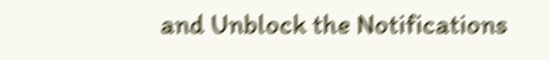and Unblock the Notifications